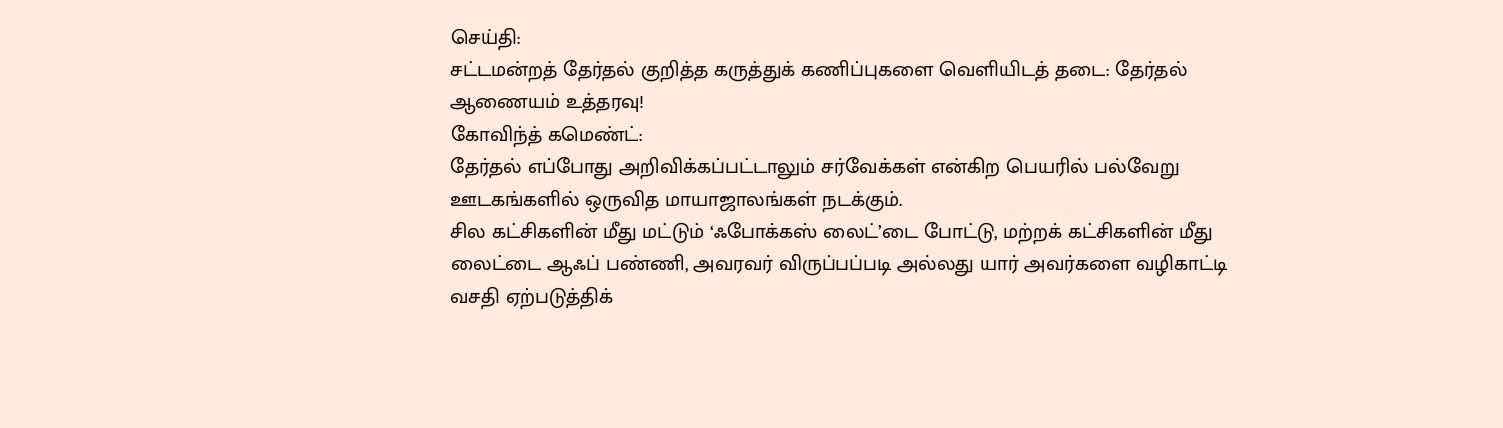செய்தி:
சட்டமன்றத் தேர்தல் குறித்த கருத்துக் கணிப்புகளை வெளியிடத் தடை: தேர்தல் ஆணையம் உத்தரவு!
கோவிந்த் கமெண்ட்:
தேர்தல் எப்போது அறிவிக்கப்பட்டாலும் சர்வேக்கள் என்கிற பெயரில் பல்வேறு ஊடகங்களில் ஒருவித மாயாஜாலங்கள் நடக்கும்.
சில கட்சிகளின் மீது மட்டும் ‘ஃபோக்கஸ் லைட்’டை போட்டு, மற்றக் கட்சிகளின் மீது லைட்டை ஆஃப் பண்ணி, அவரவர் விருப்பப்படி அல்லது யார் அவர்களை வழிகாட்டி வசதி ஏற்படுத்திக்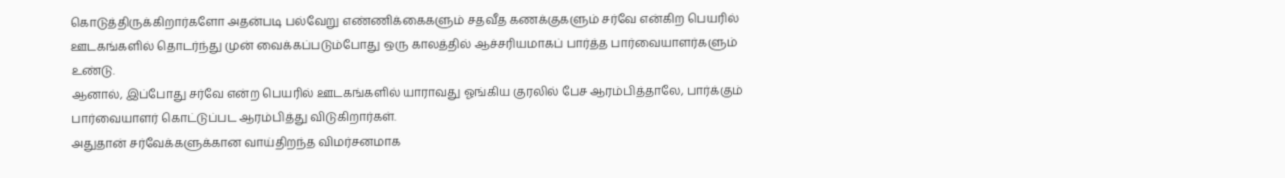கொடுத்திருக்கிறார்களோ அதன்படி பல்வேறு எண்ணிக்கைகளும் சதவீத கணக்குகளும் சர்வே என்கிற பெயரில் ஊடகங்களில் தொடர்ந்து முன் வைக்கப்படும்போது ஒரு காலத்தில் ஆச்சரியமாகப் பார்த்த பார்வையாளர்களும் உண்டு.
ஆனால், இப்போது சர்வே என்ற பெயரில் ஊடகங்களில் யாராவது ஓங்கிய குரலில் பேச ஆரம்பித்தாலே, பார்க்கும் பார்வையாளர் கொட்டுப்பட ஆரம்பித்து விடுகிறார்கள்.
அதுதான் சர்வேக்களுக்கான வாய்திறந்த விமர்சனமாக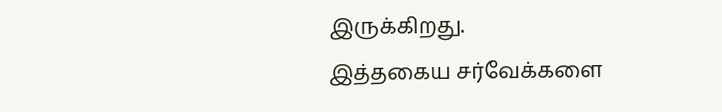இருக்கிறது.
இத்தகைய சர்வேக்களை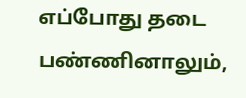எப்போது தடை பண்ணினாலும்,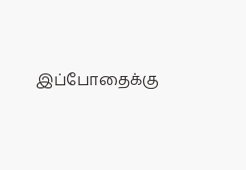இப்போதைக்கு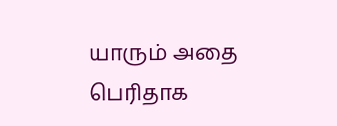யாரும் அதை பெரிதாக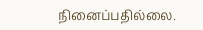நினைப்பதில்லை.